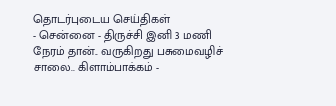தொடர்புடைய செய்திகள்
- சென்னை - திருச்சி இனி 3 மணி நேரம் தான்.. வருகிறது பசுமைவழிச் சாலை.. கிளாம்பாக்கம் -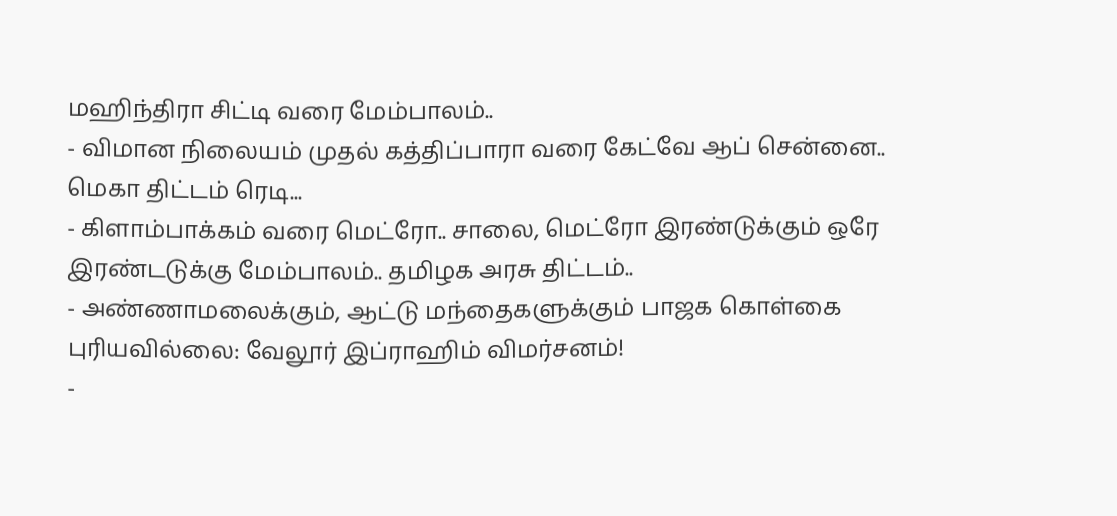மஹிந்திரா சிட்டி வரை மேம்பாலம்..
- விமான நிலையம் முதல் கத்திப்பாரா வரை கேட்வே ஆப் சென்னை.. மெகா திட்டம் ரெடி...
- கிளாம்பாக்கம் வரை மெட்ரோ.. சாலை, மெட்ரோ இரண்டுக்கும் ஒரே இரண்டடுக்கு மேம்பாலம்.. தமிழக அரசு திட்டம்..
- அண்ணாமலைக்கும், ஆட்டு மந்தைகளுக்கும் பாஜக கொள்கை புரியவில்லை: வேலூர் இப்ராஹிம் விமர்சனம்!
-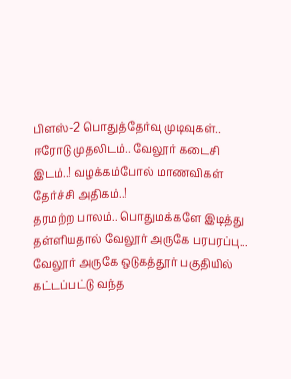பிளஸ்-2 பொதுத்தேர்வு முடிவுகள்.. ஈரோடு முதலிடம்.. வேலூர் கடைசி இடம்..! வழக்கம்போல் மாணவிகள் தேர்ச்சி அதிகம்..!
தரமற்ற பாலம்.. பொதுமக்களே இடித்து தள்ளியதால் வேலூர் அருகே பரபரப்பு...
வேலூர் அருகே ஒடுகத்தூர் பகுதியில் கட்டப்பட்டு வந்த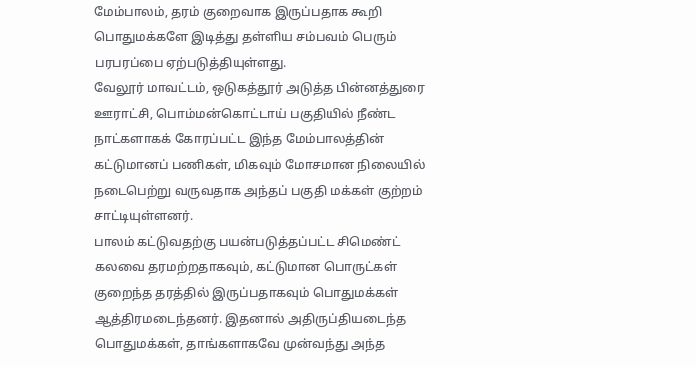மேம்பாலம், தரம் குறைவாக இருப்பதாக கூறி பொதுமக்களே இடித்து தள்ளிய சம்பவம் பெரும் பரபரப்பை ஏற்படுத்தியுள்ளது.
வேலூர் மாவட்டம், ஒடுகத்தூர் அடுத்த பின்னத்துரை ஊராட்சி, பொம்மன்கொட்டாய் பகுதியில் நீண்ட நாட்களாகக் கோரப்பட்ட இந்த மேம்பாலத்தின் கட்டுமானப் பணிகள், மிகவும் மோசமான நிலையில் நடைபெற்று வருவதாக அந்தப் பகுதி மக்கள் குற்றம் சாட்டியுள்ளனர்.
பாலம் கட்டுவதற்கு பயன்படுத்தப்பட்ட சிமெண்ட் கலவை தரமற்றதாகவும், கட்டுமான பொருட்கள் குறைந்த தரத்தில் இருப்பதாகவும் பொதுமக்கள் ஆத்திரமடைந்தனர். இதனால் அதிருப்தியடைந்த பொதுமக்கள், தாங்களாகவே முன்வந்து அந்த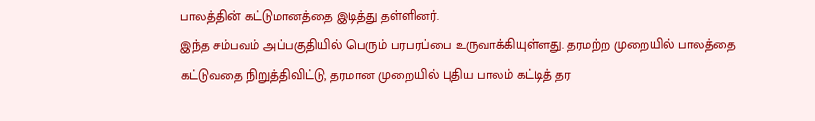பாலத்தின் கட்டுமானத்தை இடித்து தள்ளினர்.
இந்த சம்பவம் அப்பகுதியில் பெரும் பரபரப்பை உருவாக்கியுள்ளது. தரமற்ற முறையில் பாலத்தை கட்டுவதை நிறுத்திவிட்டு, தரமான முறையில் புதிய பாலம் கட்டித் தர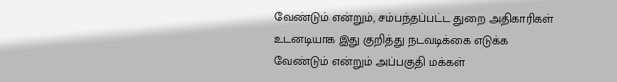வேண்டும் என்றும், சம்பந்தப்பட்ட துறை அதிகாரிகள் உடனடியாக இது குறித்து நடவடிக்கை எடுக்க வேண்டும் என்றும் அப்பகுதி மக்கள்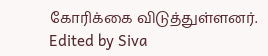கோரிக்கை விடுத்துள்ளனர்.
Edited by Siva